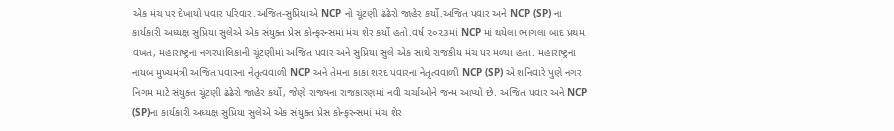એક મંચ પર દેખાયો પવાર પરિવાર.અજિત-સુપ્રિયાએ NCP નો ચૂંટણી ઢંઢેરો જાહેર કર્યો.અજિત પવાર અને NCP (SP) ના કાર્યકારી અધ્યક્ષ સુપ્રિયા સુલેએ એક સંયુક્ત પ્રેસ કોન્ફરન્સમાં મંચ શેર કર્યો હતો.વર્ષ ૨૦૨૩માં NCP માં થયેલા ભાગલા બાદ પ્રથમ વખત, મહારાષ્ટ્રના નગરપાલિકાની ચૂંટણીમાં અજિત પવાર અને સુપ્રિયા સુલે એક સાથે રાજકીય મંચ પર મળ્યા હતા. મહારાષ્ટ્રના નાયબ મુખ્યમંત્રી અજિત પવારના નેતૃત્વવાળી NCP અને તેમના કાકા શરદ પવારના નેતૃત્વવાળી NCP (SP) એ શનિવારે પુણે નગર નિગમ માટે સંયુક્ત ચૂંટણી ઢંઢેરો જાહેર કર્યો, જેણે રાજ્યના રાજકારણમાં નવી ચર્ચાઓને જન્મ આપ્યો છે. અજિત પવાર અને NCP (SP)ના કાર્યકારી અધ્યક્ષ સુપ્રિયા સુલેએ એક સંયુક્ત પ્રેસ કોન્ફરન્સમાં મંચ શેર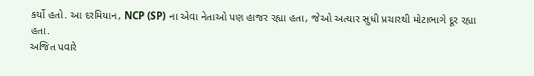કર્યો હતો. આ દરમિયાન, NCP (SP) ના એવા નેતાઓ પણ હાજર રહ્યા હતા, જેઓ અત્યાર સુધી પ્રચારથી મોટાભાગે દૂર રહ્યા હતા.
અજિત પવારે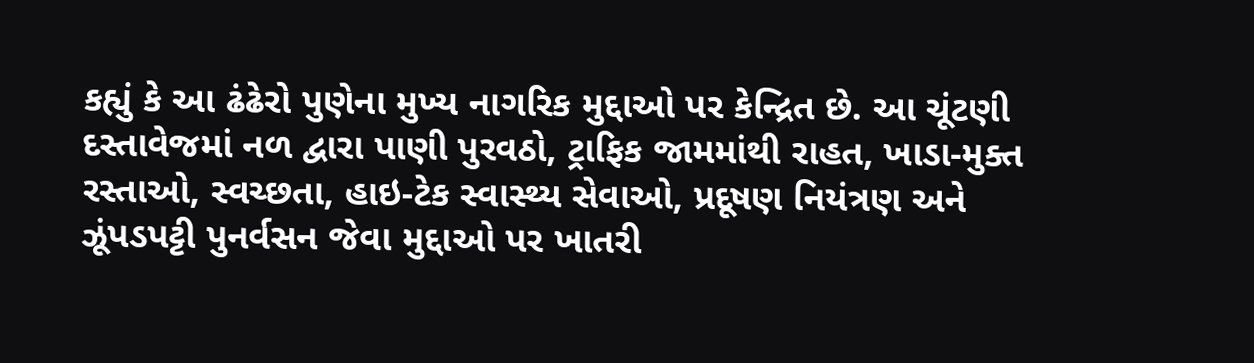કહ્યું કે આ ઢંઢેરો પુણેના મુખ્ય નાગરિક મુદ્દાઓ પર કેન્દ્રિત છે. આ ચૂંટણી દસ્તાવેજમાં નળ દ્વારા પાણી પુરવઠો, ટ્રાફિક જામમાંથી રાહત, ખાડા-મુક્ત રસ્તાઓ, સ્વચ્છતા, હાઇ-ટેક સ્વાસ્થ્ય સેવાઓ, પ્રદૂષણ નિયંત્રણ અને ઝૂંપડપટ્ટી પુનર્વસન જેવા મુદ્દાઓ પર ખાતરી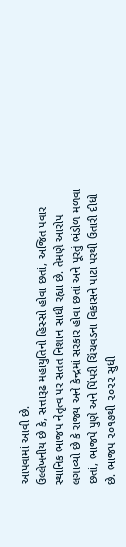આપવામાં આવી છે.
ઉલ્લેખનીય છે કે, સત્તારૂઢ મહાયુતિનો હિસ્સો હોવા છતાં, અજિત પવાર સ્થાનિક ભાજપ નેતૃત્વ પર સતત નિશાન સાધી રહ્યા છે. તેમણે આરોપ લગાવ્યો છે કે રાજ્ય અને કેન્દ્રમાં સરકાર હોવા છતાં અને પૂરતું ભંડોળ મળવા છતાં, ભાજપે પુણે અને પિંપરી ચિંચવડના વિકાસને પાટા પરથી ઉતારી દીધો છે. ભાજપ ૨૦૧૭થી ૨૦૨૨ સુધી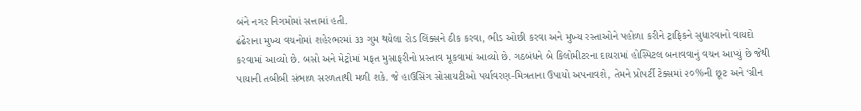બંને નગર નિગમોમાં સત્તામાં હતી.
ઢંઢેરાના મુખ્ય વચનોમાં શહેરભરમાં ૩૩ ગુમ થયેલા રોડ લિંક્સને ઠીક કરવા, ભીડ ઓછી કરવા અને મુખ્ય રસ્તાઓને પહોળા કરીને ટ્રાફિકને સુધારવાનો વાયદો કરવામાં આવ્યો છે. બસો અને મેટ્રોમાં મફત મુસાફરીનો પ્રસ્તાવ મૂકવામાં આવ્યો છે. ગઠબંધને બે કિલોમીટરના દાયરામાં હોસ્પિટલ બનાવવાનું વચન આપ્યું છે જેથી પાયાની તબીબી સંભાળ સરળતાથી મળી શકે. જે હાઉસિંગ સોસાયટીઓ પર્યાવરણ-મિત્રતાના ઉપાયો અપનાવશે, તેમને પ્રોપર્ટી ટેક્સમાં ૨૦%ની છૂટ અને ‘ગ્રીન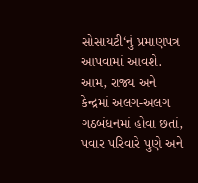સોસાયટી‘નું પ્રમાણપત્ર આપવામાં આવશે.
આમ, રાજ્ય અને કેન્દ્રમાં અલગ-અલગ ગઠબંધનમાં હોવા છતાં, પવાર પરિવારે પુણે અને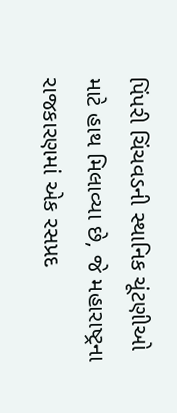પિંપરી ચિંચવડની સ્થાનિક ચૂંટણીઓ માટે હાથ મિલાવ્યા છે, જે મહારાષ્ટ્રના રાજકારણમાં એક રસપ્રદ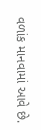વળાંક માનવામાં આવે છે.